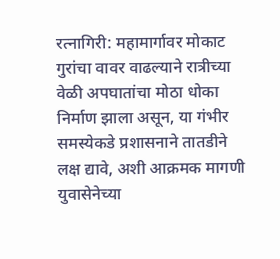रत्नागिरी: महामार्गावर मोकाट गुरांचा वावर वाढल्याने रात्रीच्या वेळी अपघातांचा मोठा धोका निर्माण झाला असून, या गंभीर समस्येकडे प्रशासनाने तातडीने लक्ष द्यावे, अशी आक्रमक मागणी युवासेनेच्या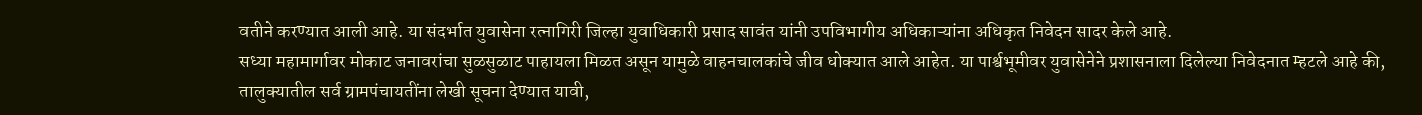वतीने करण्यात आली आहे. या संदर्भात युवासेना रत्नागिरी जिल्हा युवाधिकारी प्रसाद सावंत यांनी उपविभागीय अधिकाऱ्यांना अधिकृत निवेदन सादर केले आहे.
सध्या महामार्गावर मोकाट जनावरांचा सुळसुळाट पाहायला मिळत असून यामुळे वाहनचालकांचे जीव धोक्यात आले आहेत. या पार्श्वभूमीवर युवासेनेने प्रशासनाला दिलेल्या निवेदनात म्हटले आहे की, तालुक्यातील सर्व ग्रामपंचायतींना लेखी सूचना देण्यात यावी,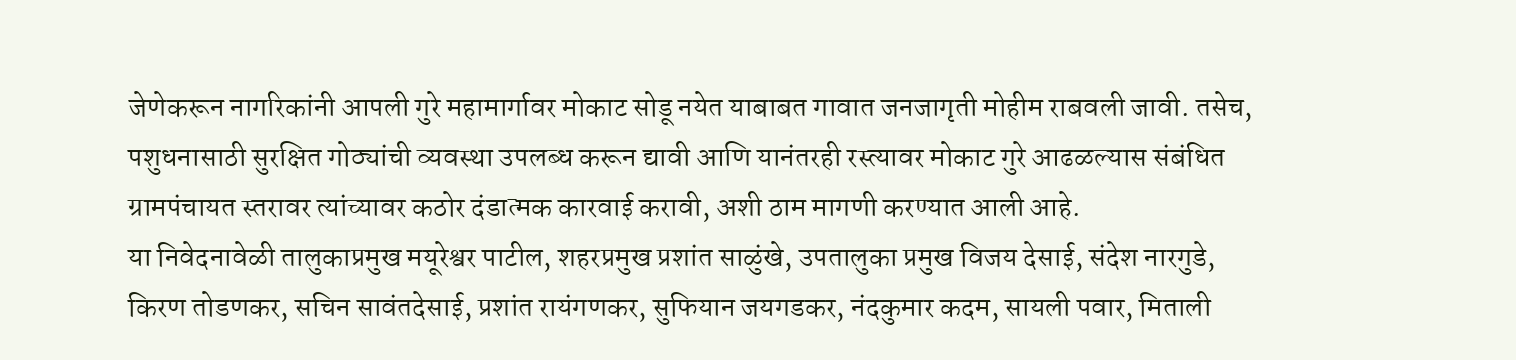जेणेकरून नागरिकांनी आपली गुरे महामार्गावर मोकाट सोडू नयेत याबाबत गावात जनजागृती मोहीम राबवली जावी. तसेच, पशुधनासाठी सुरक्षित गोठ्यांची व्यवस्था उपलब्ध करून द्यावी आणि यानंतरही रस्त्यावर मोकाट गुरे आढळल्यास संबंधित ग्रामपंचायत स्तरावर त्यांच्यावर कठोर दंडात्मक कारवाई करावी, अशी ठाम मागणी करण्यात आली आहे.
या निवेदनावेळी तालुकाप्रमुख मयूरेश्वर पाटील, शहरप्रमुख प्रशांत साळुंखे, उपतालुका प्रमुख विजय देसाई, संदेश नारगुडे, किरण तोडणकर, सचिन सावंतदेसाई, प्रशांत रायंगणकर, सुफियान जयगडकर, नंदकुमार कदम, सायली पवार, मिताली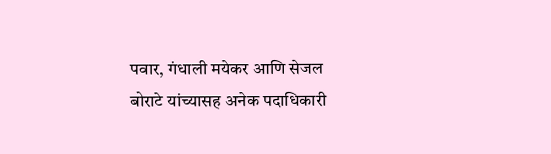पवार, गंधाली मयेकर आणि सेजल बोराटे यांच्यासह अनेक पदाधिकारी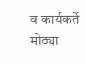व कार्यकर्ते मोठ्या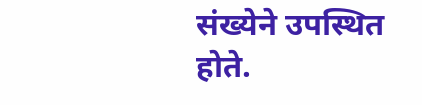संख्येने उपस्थित होते.